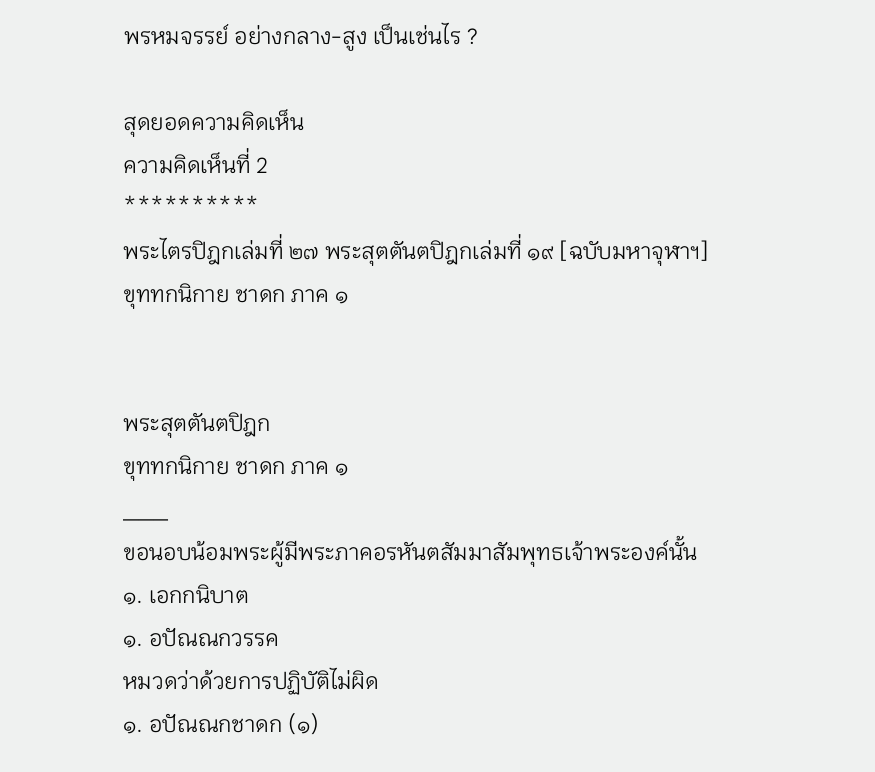พรหมจรรย์ อย่างกลาง-สูง เป็นเช่นไร ?

สุดยอดความคิดเห็น
ความคิดเห็นที่ 2
**********
พระไตรปิฎกเล่มที่ ๒๗ พระสุตตันตปิฎกเล่มที่ ๑๙ [ฉบับมหาจุฬาฯ]
ขุททกนิกาย ชาดก ภาค ๑


พระสุตตันตปิฎก
ขุททกนิกาย ชาดก ภาค ๑
___
ขอนอบน้อมพระผู้มีพระภาคอรหันตสัมมาสัมพุทธเจ้าพระองค์นั้น
๑. เอกกนิบาต
๑. อปัณณกวรรค
หมวดว่าด้วยการปฏิบัติไม่ผิด
๑. อปัณณกชาดก (๑)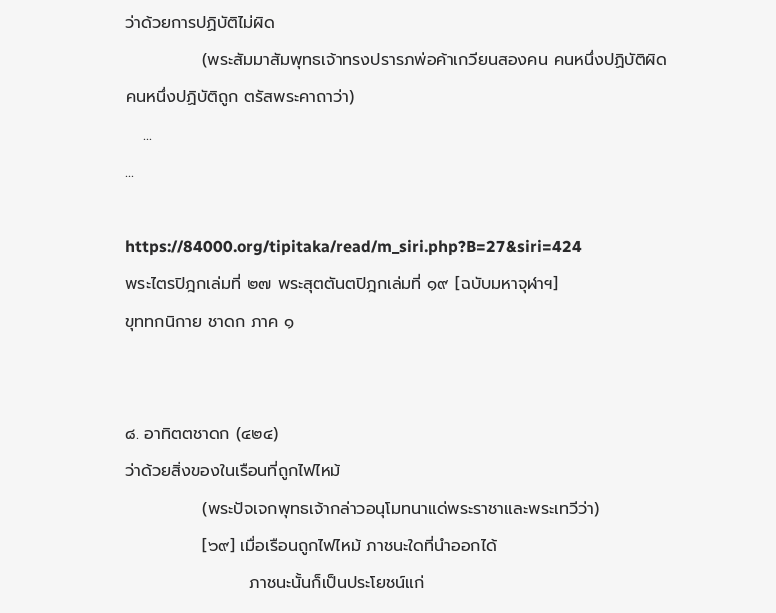ว่าด้วยการปฏิบัติไม่ผิด
             (พระสัมมาสัมพุทธเจ้าทรงปรารภพ่อค้าเกวียนสองคน คนหนึ่งปฏิบัติผิด
คนหนึ่งปฏิบัติถูก ตรัสพระคาถาว่า)
   ...
...

https://84000.org/tipitaka/read/m_siri.php?B=27&siri=424
พระไตรปิฎกเล่มที่ ๒๗ พระสุตตันตปิฎกเล่มที่ ๑๙ [ฉบับมหาจุฬาฯ]
ขุททกนิกาย ชาดก ภาค ๑


๘. อาทิตตชาดก (๔๒๔)
ว่าด้วยสิ่งของในเรือนที่ถูกไฟไหม้
             (พระปัจเจกพุทธเจ้ากล่าวอนุโมทนาแด่พระราชาและพระเทวีว่า)
             [๖๙] เมื่อเรือนถูกไฟไหม้ ภาชนะใดที่นำออกได้
                     ภาชนะนั้นก็เป็นประโยชน์แก่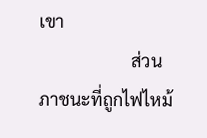เขา
                     ส่วนภาชนะที่ถูกไฟไหม้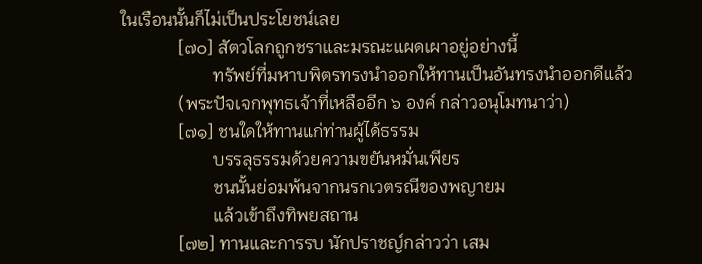ในเรือนนั้นก็ไม่เป็นประโยชน์เลย
             [๗๐] สัตวโลกถูกชราและมรณะแผดเผาอยู่อย่างนี้
                     ทรัพย์ที่มหาบพิตรทรงนำออกให้ทานเป็นอันทรงนำออกดีแล้ว
             (พระปัจเจกพุทธเจ้าที่เหลืออีก ๖ องค์ กล่าวอนุโมทนาว่า)
             [๗๑] ชนใดให้ทานแก่ท่านผู้ได้ธรรม
                     บรรลุธรรมด้วยความขยันหมั่นเพียร
                     ชนนั้นย่อมพ้นจากนรกเวตรณีของพญายม
                     แล้วเข้าถึงทิพยสถาน
             [๗๒] ทานและการรบ นักปราชญ์กล่าวว่า เสม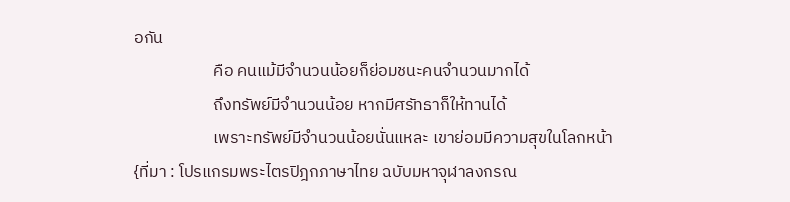อกัน
                     คือ คนแม้มีจำนวนน้อยก็ย่อมชนะคนจำนวนมากได้
                     ถึงทรัพย์มีจำนวนน้อย หากมีศรัทธาก็ให้ทานได้
                     เพราะทรัพย์มีจำนวนน้อยนั่นแหละ เขาย่อมมีความสุขในโลกหน้า
{ที่มา : โปรแกรมพระไตรปิฎกภาษาไทย ฉบับมหาจุฬาลงกรณ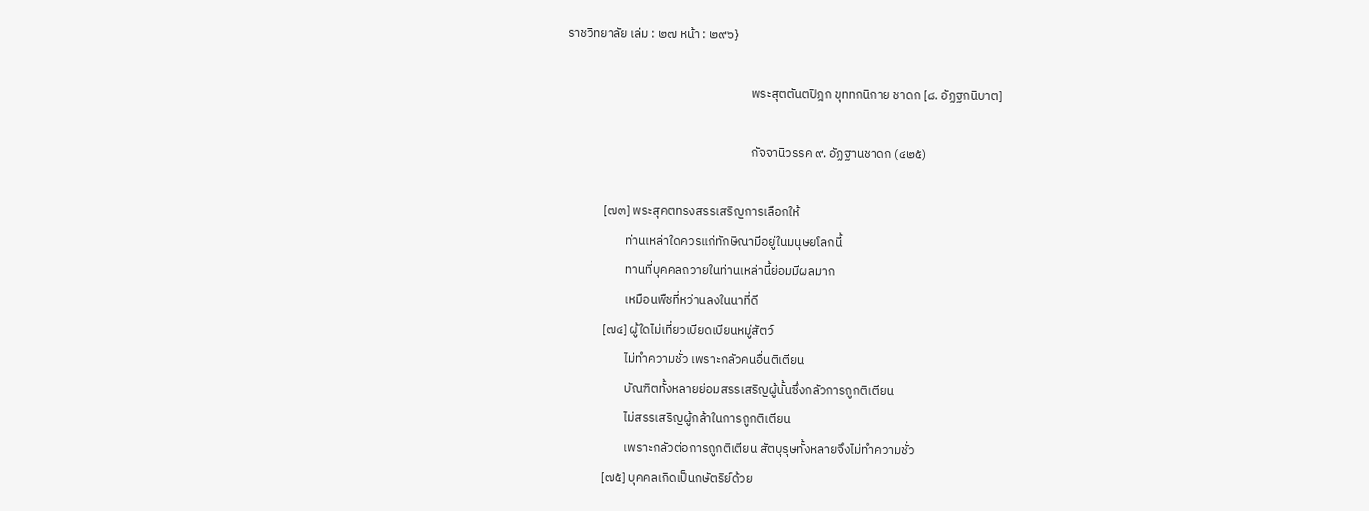ราชวิทยาลัย เล่ม : ๒๗ หน้า : ๒๙๖}

                                                                 พระสุตตันตปิฎก ขุททกนิกาย ชาดก [๘. อัฏฐกนิบาต]

                                                                 กัจจานิวรรค ๙. อัฏฐานชาดก (๔๒๕)

             [๗๓] พระสุคตทรงสรรเสริญการเลือกให้
                     ท่านเหล่าใดควรแก่ทักษิณามีอยู่ในมนุษยโลกนี้
                     ทานที่บุคคลถวายในท่านเหล่านี้ย่อมมีผลมาก
                     เหมือนพืชที่หว่านลงในนาที่ดี
             [๗๔] ผู้ใดไม่เที่ยวเบียดเบียนหมู่สัตว์
                     ไม่ทำความชั่ว เพราะกลัวคนอื่นติเตียน
                     บัณฑิตทั้งหลายย่อมสรรเสริญผู้นั้นซึ่งกลัวการถูกติเตียน
                     ไม่สรรเสริญผู้กล้าในการถูกติเตียน
                     เพราะกลัวต่อการถูกติเตียน สัตบุรุษทั้งหลายจึงไม่ทำความชั่ว
             [๗๕] บุคคลเกิดเป็นกษัตริย์ด้วย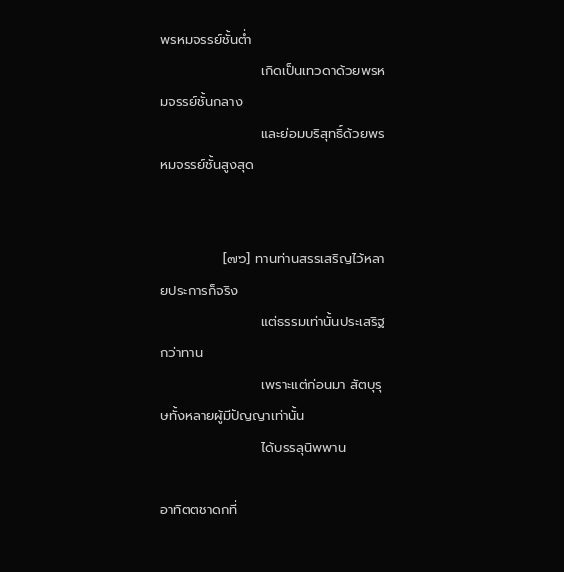พรหมจรรย์ชั้นต่ำ
                     เกิดเป็นเทวดาด้วยพรหมจรรย์ชั้นกลาง
                     และย่อมบริสุทธิ์ด้วยพรหมจรรย์ชั้นสูงสุด


             [๗๖] ทานท่านสรรเสริญไว้หลายประการก็จริง
                     แต่ธรรมเท่านั้นประเสริฐกว่าทาน
                     เพราะแต่ก่อนมา สัตบุรุษทั้งหลายผู้มีปัญญาเท่านั้น
                     ได้บรรลุนิพพาน

อาทิตตชาดกที่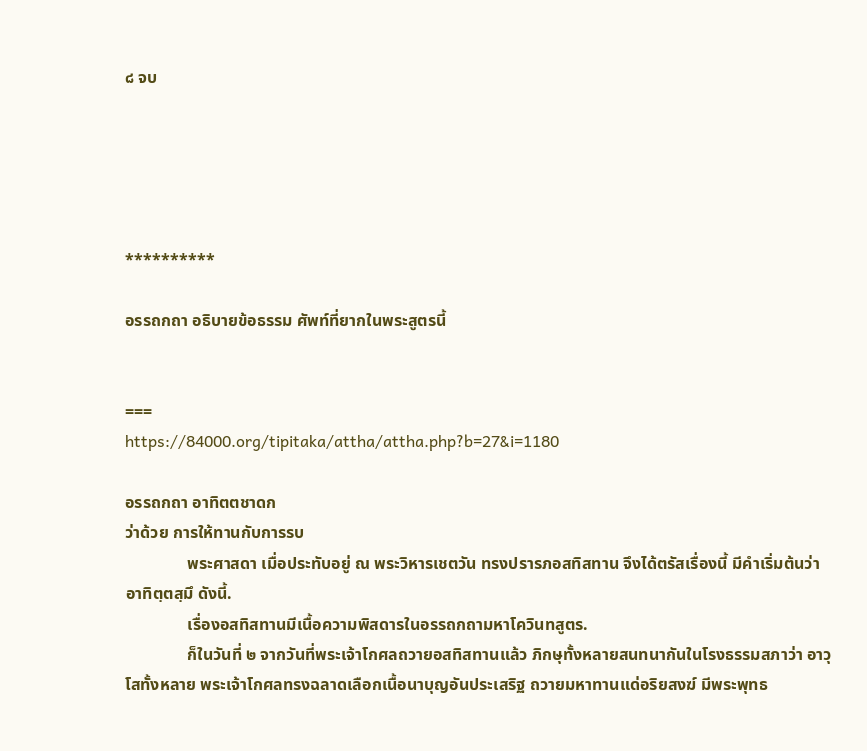๘ จบ





**********

อรรถกถา อธิบายข้อธรรม ศัพท์ที่ยากในพระสูตรนี้


===
https://84000.org/tipitaka/attha/attha.php?b=27&i=1180

อรรถกถา อาทิตตชาดก
ว่าด้วย การให้ทานกับการรบ
               พระศาสดา เมื่อประทับอยู่ ณ พระวิหารเชตวัน ทรงปรารภอสทิสทาน จึงได้ตรัสเรื่องนี้ มีคำเริ่มต้นว่า อาทิตฺตสฺมึ ดังนี้.
               เรื่องอสทิสทานมีเนื้อความพิสดารในอรรถกถามหาโควินทสูตร.
               ก็ในวันที่ ๒ จากวันที่พระเจ้าโกศลถวายอสทิสทานแล้ว ภิกษุทั้งหลายสนทนากันในโรงธรรมสภาว่า อาวุโสทั้งหลาย พระเจ้าโกศลทรงฉลาดเลือกเนื้อนาบุญอันประเสริฐ ถวายมหาทานแด่อริยสงฆ์ มีพระพุทธ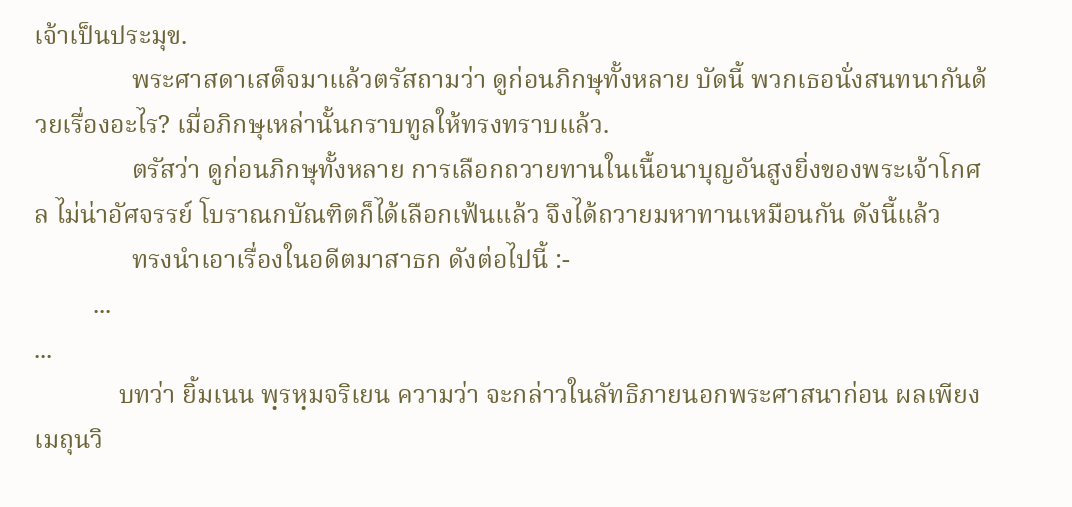เจ้าเป็นประมุข.
               พระศาสดาเสด็จมาแล้วตรัสถามว่า ดูก่อนภิกษุทั้งหลาย บัดนี้ พวกเธอนั่งสนทนากันด้วยเรื่องอะไร? เมื่อภิกษุเหล่านั้นกราบทูลให้ทรงทราบแล้ว.
               ตรัสว่า ดูก่อนภิกษุทั้งหลาย การเลือกถวายทานในเนื้อนาบุญอันสูงยิ่งของพระเจ้าโกศล ไม่น่าอัศจรรย์ โบราณกบัณฑิตก็ได้เลือกเฟ้นแล้ว จึงได้ถวายมหาทานเหมือนกัน ดังนี้แล้ว
               ทรงนำเอาเรื่องในอดีตมาสาธก ดังต่อไปนี้ :-
         ...
...
             บทว่า ยิ้มเนน พฺรหฺมจริเยน ความว่า จะกล่าวในลัทธิภายนอกพระศาสนาก่อน ผลเพียงเมถุนวิ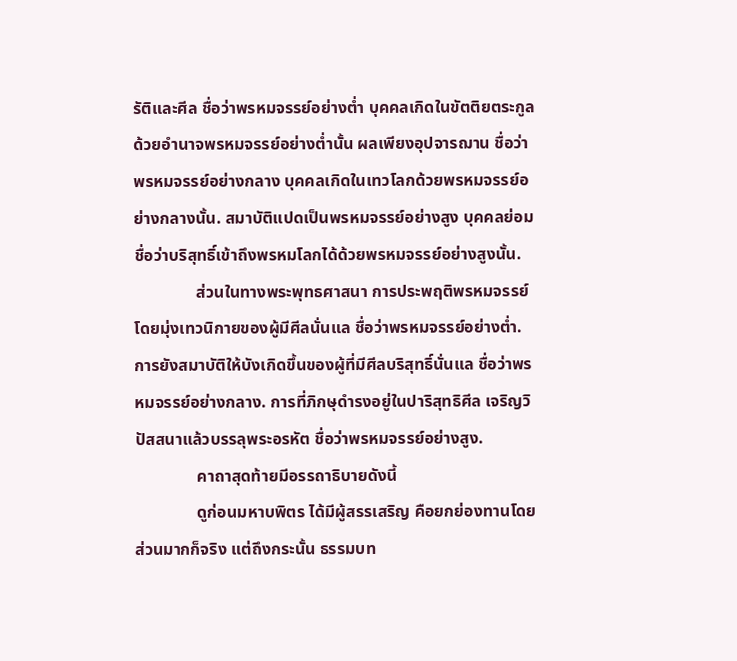รัติและศีล ชื่อว่าพรหมจรรย์อย่างต่ำ บุคคลเกิดในขัตติยตระกูลด้วยอำนาจพรหมจรรย์อย่างต่ำนั้น ผลเพียงอุปจารฌาน ชื่อว่าพรหมจรรย์อย่างกลาง บุคคลเกิดในเทวโลกด้วยพรหมจรรย์อย่างกลางนั้น. สมาบัติแปดเป็นพรหมจรรย์อย่างสูง บุคคลย่อมชื่อว่าบริสุทธิ์เข้าถึงพรหมโลกได้ด้วยพรหมจรรย์อย่างสูงนั้น.
               ส่วนในทางพระพุทธศาสนา การประพฤติพรหมจรรย์โดยมุ่งเทวนิกายของผู้มีศีลนั่นแล ชื่อว่าพรหมจรรย์อย่างต่ำ. การยังสมาบัติให้บังเกิดขึ้นของผู้ที่มีศีลบริสุทธิ์นั่นแล ชื่อว่าพรหมจรรย์อย่างกลาง. การที่ภิกษุดำรงอยู่ในปาริสุทธิศีล เจริญวิปัสสนาแล้วบรรลุพระอรหัต ชื่อว่าพรหมจรรย์อย่างสูง.
               คาถาสุดท้ายมีอรรถาธิบายดังนี้
               ดูก่อนมหาบพิตร ได้มีผู้สรรเสริญ คือยกย่องทานโดยส่วนมากก็จริง แต่ถึงกระนั้น ธรรมบท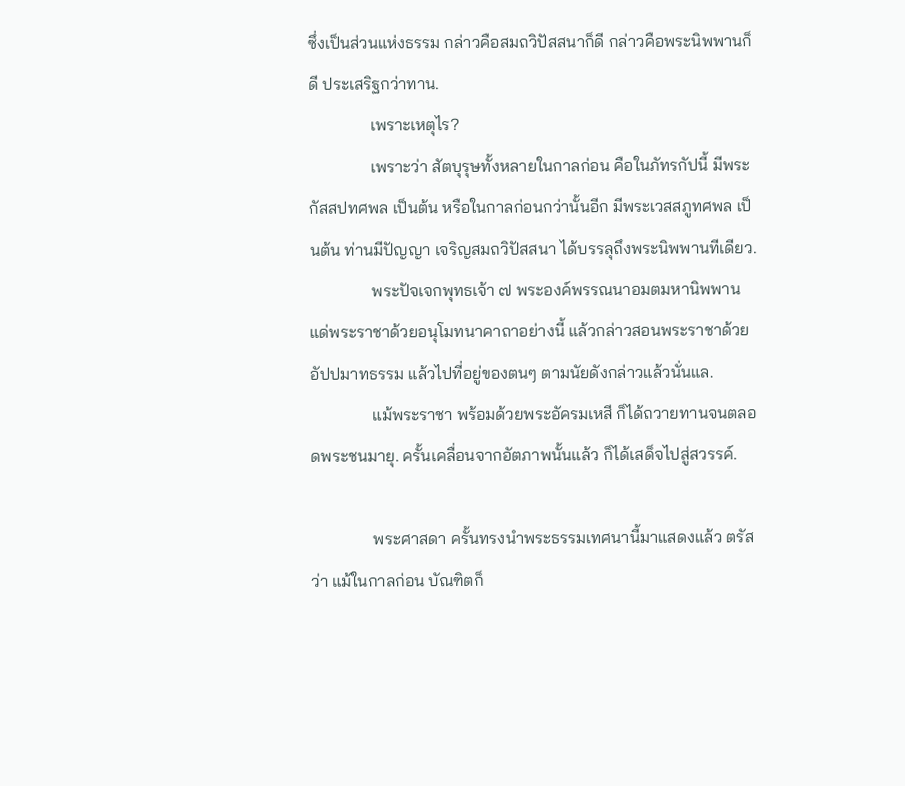ซึ่งเป็นส่วนแห่งธรรม กล่าวคือสมถวิปัสสนาก็ดี กล่าวคือพระนิพพานก็ดี ประเสริฐกว่าทาน.
               เพราะเหตุไร?
               เพราะว่า สัตบุรุษทั้งหลายในกาลก่อน คือในภัทรกัปนี้ มีพระกัสสปทศพล เป็นต้น หรือในกาลก่อนกว่านั้นอีก มีพระเวสสภูทศพล เป็นต้น ท่านมีปัญญา เจริญสมถวิปัสสนา ได้บรรลุถึงพระนิพพานทีเดียว.
               พระปัจเจกพุทธเจ้า ๗ พระองค์พรรณนาอมตมหานิพพานแด่พระราชาด้วยอนุโมทนาคาถาอย่างนี้ แล้วกล่าวสอนพระราชาด้วยอัปปมาทธรรม แล้วไปที่อยู่ของตนๆ ตามนัยดังกล่าวแล้วนั่นแล.
               แม้พระราชา พร้อมด้วยพระอัครมเหสี ก็ได้ถวายทานจนตลอดพระชนมายุ. ครั้นเคลื่อนจากอัตภาพนั้นแล้ว ก็ได้เสด็จไปสู่สวรรค์.

               พระศาสดา ครั้นทรงนำพระธรรมเทศนานี้มาแสดงแล้ว ตรัสว่า แม้ในกาลก่อน บัณฑิตก็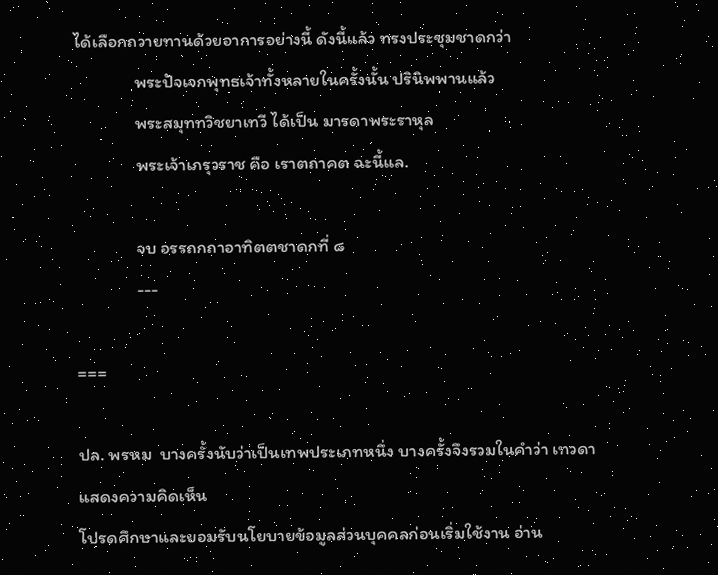ได้เลือกถวายทานด้วยอาการอย่างนี้ ดังนี้แล้ว ทรงประชุมชาดกว่า
               พระปัจเจกพุทธเจ้าทั้งหลายในครั้งนั้น ปรินิพพานแล้ว
               พระสมุททวิชยาเทวี ได้เป็น มารดาพระราหุล
               พระเจ้าเภรุวราช คือ เราตถาคต ฉะนี้แล.

               จบ อรรถกถาอาทิตตชาดกที่ ๘
               ---

===

ปล. พรหม  บางครั้งนับว่าเป็นเทพประเภทหนึ่ง บางครั้งจึงรวมในคำว่า เทวดา
แสดงความคิดเห็น
โปรดศึกษาและยอมรับนโยบายข้อมูลส่วนบุคคลก่อนเริ่มใช้งาน อ่าน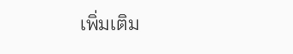เพิ่มเติม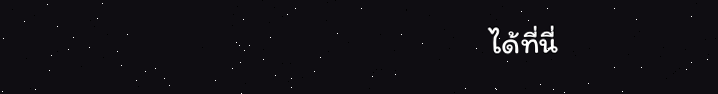ได้ที่นี่